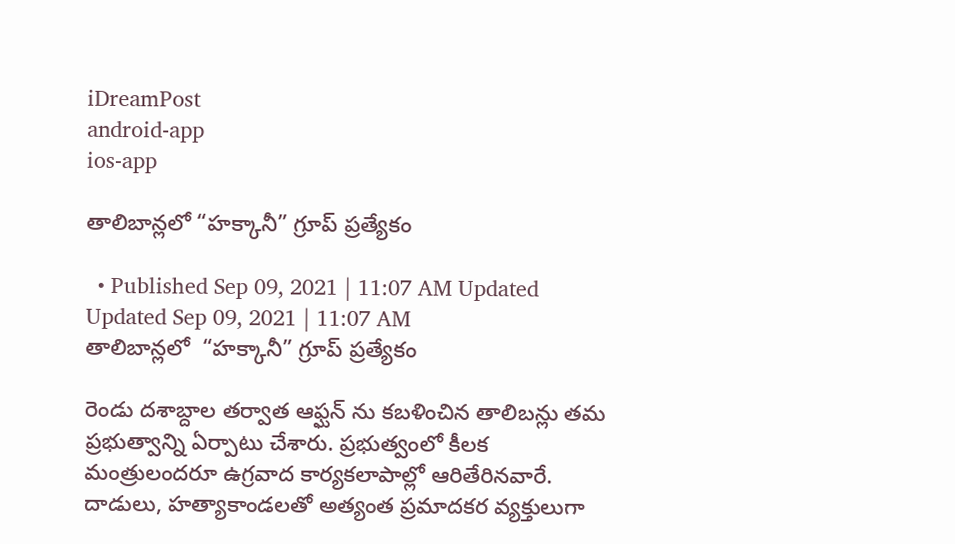iDreamPost
android-app
ios-app

తాలిబాన్లలో “హక్కానీ” గ్రూప్ ప్రత్యేకం

  • Published Sep 09, 2021 | 11:07 AM Updated Updated Sep 09, 2021 | 11:07 AM
తాలిబాన్లలో  “హక్కానీ” గ్రూప్ ప్రత్యేకం

రెండు దశాబ్దాల తర్వాత ఆఫ్ఘన్ ను కబళించిన తాలిబన్లు తమ ప్రభుత్వాన్ని ఏర్పాటు చేశారు. ప్రభుత్వంలో కీలక మంత్రులందరూ ఉగ్రవాద కార్యకలాపాల్లో ఆరితేరినవారే. దాడులు, హత్యాకాండలతో అత్యంత ప్రమాదకర వ్యక్తులుగా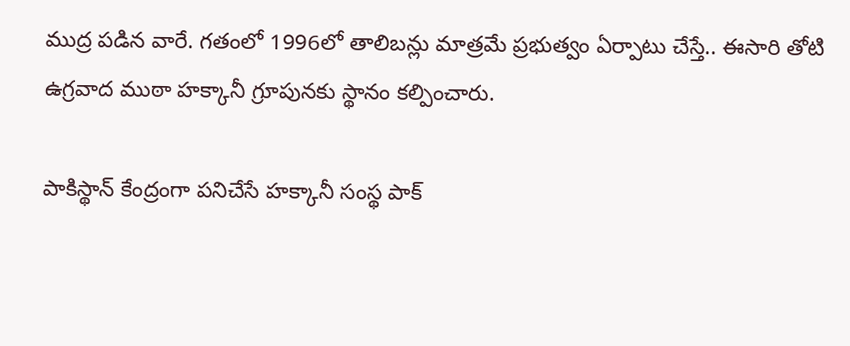ముద్ర పడిన వారే. గతంలో 1996లో తాలిబన్లు మాత్రమే ప్రభుత్వం ఏర్పాటు చేస్తే.. ఈసారి తోటి ఉగ్రవాద ముఠా హక్కానీ గ్రూపునకు స్థానం కల్పించారు.

పాకిస్థాన్ కేంద్రంగా పనిచేసే హక్కానీ సంస్థ పాక్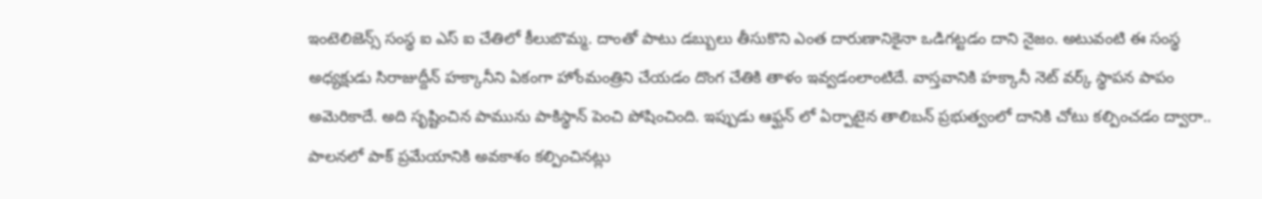ఇంటెలిజెన్స్ సంస్థ ఐ ఎస్ ఐ చేతిలో కీలుబొమ్మ. దాంతో పాటు డబ్బులు తీసుకొని ఎంత దారుణానికైనా ఒడిగట్టడం దాని నైజం. అటువంటి ఈ సంస్థ అధ్యక్షుడు సిరాజుద్దీన్ హక్కానీని ఏకంగా హోంమంత్రిని చేయడం దొంగ చేతికి తాళం ఇవ్వడంలాంటిదే. వాస్తవానికి హక్కానీ నెట్ వర్క్ స్థాపన పాపం అమెరికాదే. అది సృష్టించిన పామును పాకిస్థాన్ పెంచి పోషించింది. ఇప్పుడు ఆఫ్ఘన్ లో ఏర్పాటైన తాలిబన్ ప్రభుత్వంలో దానికి చోటు కల్పించడం ద్వారా.. పాలనలో పాక్ ప్రమేయానికి అవకాశం కల్పించినట్లు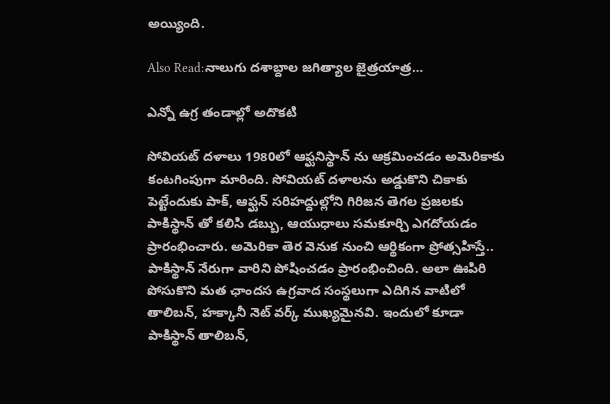అయ్యింది.

Also Read:నాలుగు దశాబ్దాల జగిత్యాల జైత్రయాత్ర…

ఎన్నో ఉగ్ర తండాల్లో అదొకటి

సోవియట్ దళాలు 1980లో ఆఫ్ఘనిస్థాన్ ను ఆక్రమించడం అమెరికాకు కంటగింపుగా మారింది. సోవియట్ దళాలను అడ్డుకొని చికాకు పెట్టేందుకు పాక్, ఆఫ్ఘన్ సరిహద్దుల్లోని గిరిజన తెగల ప్రజలకు పాకిస్థాన్ తో కలిసి డబ్బు, ఆయుధాలు సమకూర్చి ఎగదోయడం ప్రారంభించారు. అమెరికా తెర వెనుక నుంచి ఆర్థికంగా ప్రోత్సహిస్తే.. పాకిస్థాన్ నేరుగా వారిని పోషించడం ప్రారంభించింది. అలా ఊపిరి పోసుకొని మత ఛాందస ఉగ్రవాద సంస్థలుగా ఎదిగిన వాటిలో తాలిబన్, హక్కానీ నెట్ వర్క్ ముఖ్యమైనవి. ఇందులో కూడా పాకిస్థాన్ తాలిబన్,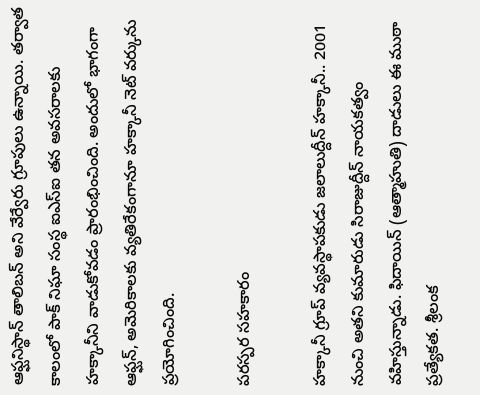ఆఫ్ఘనిస్థాన్ తాలిబన్ అని వేర్వేరు గ్రూపులు ఉన్నాయి. తర్వాత కాలంలో పాక్ నిఘా సంస్థ ఐఎస్ఐ తన అవసరాలకు హక్కానీని వాడుకోవడం ప్రారంభించింది. అందులో భాగంగా ఆఫ్ఘన్, అమెరికాలకు వ్యతిరేకంగానూ హక్కానీ నెట్ వర్కును ప్రయోగించింది.

పరస్పర సహకారం

హక్కానీ గ్రూప్ వ్యవస్థాపకుడు జలాలుద్దీన్ హక్కానీ.. 2001 నుంచి అతని కుమారుడు సిరాజుద్దీన్ నాయకత్వం వహిస్తున్నాడు. ఫిదాయిన్ (ఆత్మాహుతి) దాడులు ఈ ముఠా ప్రత్యేకత. శ్రీలంక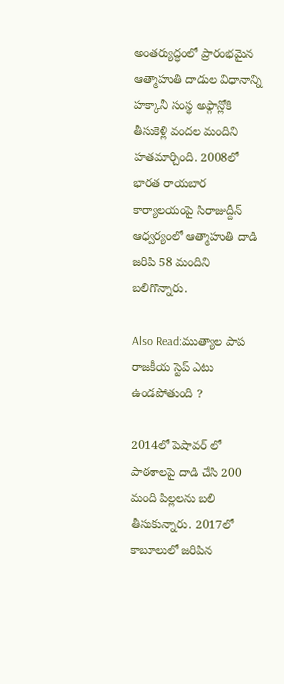అంతర్యుద్ధంలో ప్రారంభమైన ఆత్మాహుతి దాడుల విధానాన్ని హక్కానీ సంస్థ అఫ్గాన్లోకి తీసుకెళ్లి వందల మందిని హతమార్చింది. 2008లో భారత రాయబార కార్యాలయంపై సిరాజుద్దీన్ ఆధ్వర్యంలో ఆత్మాహుతి దాడి జరిపి 58 మందిని బలిగొన్నారు.

Also Read:ముత్యాల పాప రాజకీయ స్టెప్ ఎటు ఉండపోతుంది ?

2014లో పెషావర్ లో పాఠశాలపై దాడి చేసి 200 మంది పిల్లలను బలి తీసుకున్నారు. 2017లో కాబూలులో జరిపిన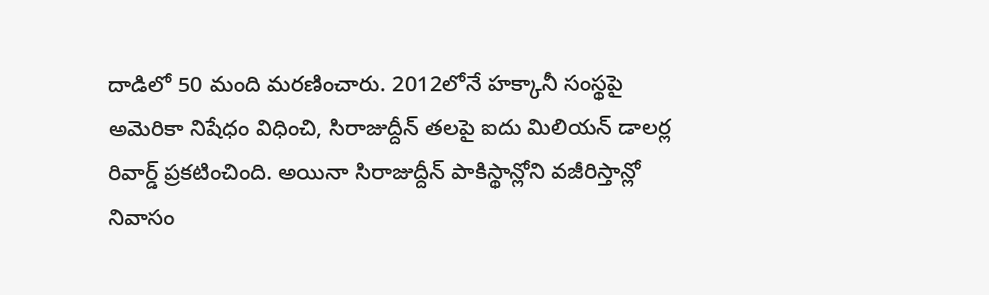దాడిలో 50 మంది మరణించారు. 2012లోనే హక్కానీ సంస్థపై అమెరికా నిషేధం విధించి, సిరాజుద్దీన్ తలపై ఐదు మిలియన్ డాలర్ల రివార్డ్ ప్రకటించింది. అయినా సిరాజుద్దీన్ పాకిస్థాన్లోని వజీరిస్తాన్లో నివాసం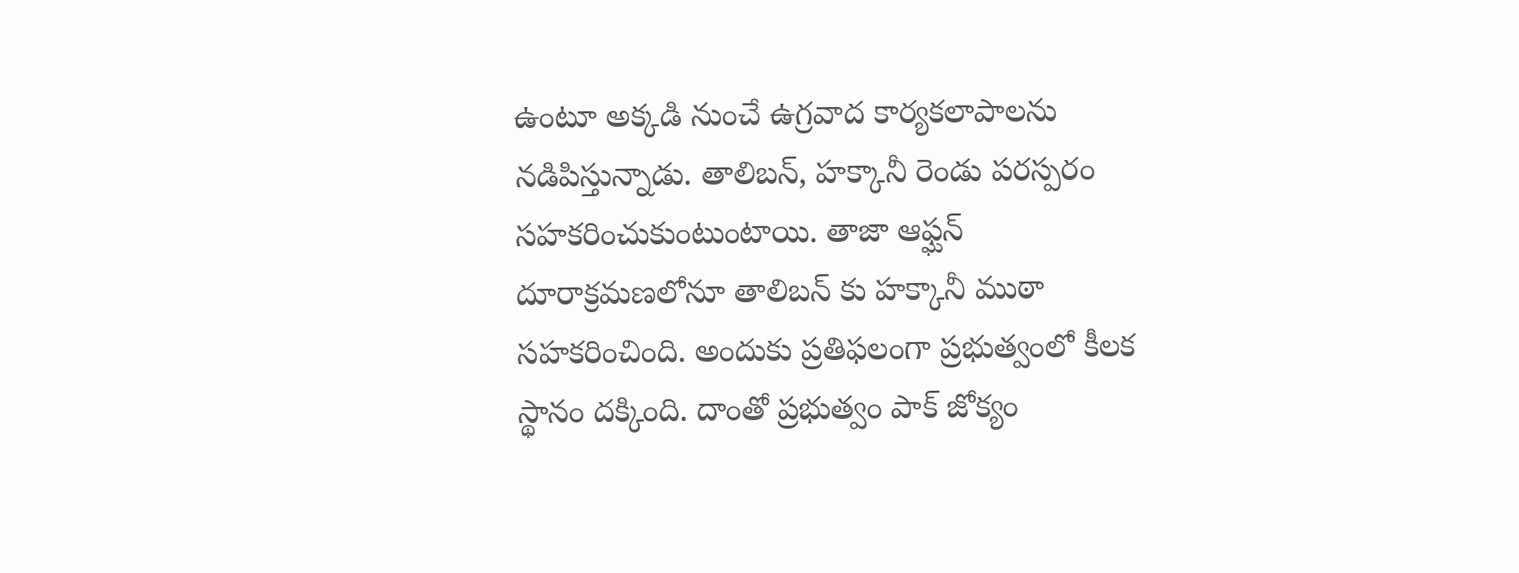ఉంటూ అక్కడి నుంచే ఉగ్రవాద కార్యకలాపాలను నడిపిస్తున్నాడు. తాలిబన్, హక్కానీ రెండు పరస్పరం సహకరించుకుంటుంటాయి. తాజా ఆఫ్ఘన్ దూరాక్రమణలోనూ తాలిబన్ కు హక్కానీ ముఠా సహకరించింది. అందుకు ప్రతిఫలంగా ప్రభుత్వంలో కీలక స్థానం దక్కింది. దాంతో ప్రభుత్వం పాక్ జోక్యం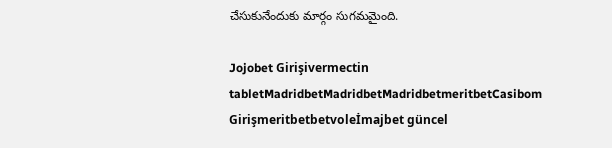చేసుకునేందుకు మార్గం సుగమమైంది.

Jojobet Girişivermectin tabletMadridbetMadridbetMadridbetmeritbetCasibom Girişmeritbetbetvoleİmajbet güncel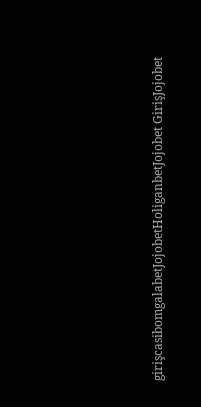girişcasibomgalabetJojobetHoliganbetJojobet GirişJojobet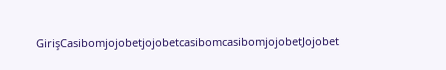GirişCasibomjojobetjojobetcasibomcasibomjojobetJojobet